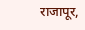राजापूर,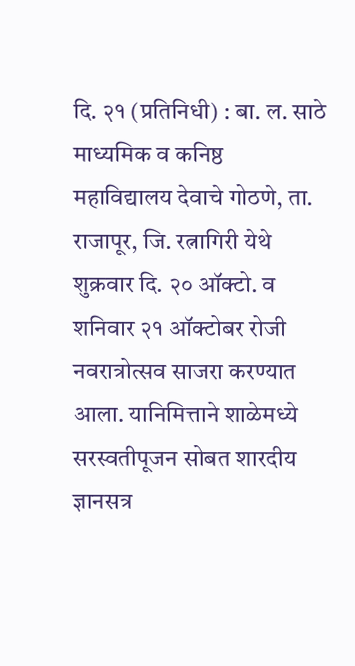दि. २१ (प्रतिनिधी) : बा. ल. साठे माध्यमिक व कनिष्ठ महाविद्यालय देवाचे गोठणे, ता. राजापूर, जि. रत्नागिरी येथे शुक्रवार दि. २० ऑक्टो. व शनिवार २१ ऑक्टोबर रोजी नवरात्रोत्सव साजरा करण्यात आला. यानिमित्ताने शाळेमध्ये सरस्वतीपूजन सोबत शारदीय ज्ञानसत्र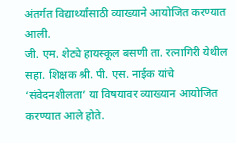अंतर्गत विद्यार्थ्यांसाठी व्याख्याने आयोजित करण्यात आली.
जी. एम. शेट्ये हायस्कूल बसणी ता. रत्नागिरी येथील सहा. शिक्षक श्री. पी. एस. नाईक यांचे ‘संवेदनशीलता’ या विषयावर व्याख्यान आयोजित करण्यात आले होते.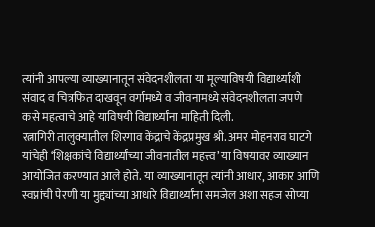त्यांनी आपल्या व्याख्यानातून संवेदनशीलता या मूल्याविषयी विद्यार्थ्याशी संवाद व चित्रफित दाखवून वर्गामध्ये व जीवनामध्ये संवेदनशीलता जपणे कसे महत्वाचे आहे याविषयी विद्यार्थ्यांना माहिती दिली.
रत्नागिरी तालुक्यातील शिरगाव केंद्राचे केंद्रप्रमुख श्री. अमर मोहनराव घाटगे यांचेही ‘शिक्षकांचे विद्यार्थ्यांच्या जीवनातील महत्त्व’ या विषयावर व्याख्यान आयोजित करण्यात आले होते. या व्याख्यानातून त्यांनी आधार, आकार आणि स्वप्नांची पेरणी या मुद्द्यांच्या आधारे विद्यार्थ्यांना समजेल अशा सहज सोप्या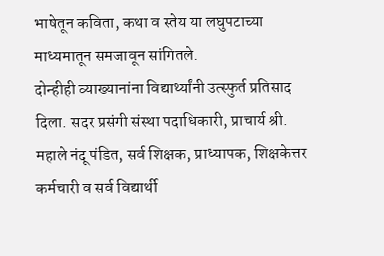भाषेतून कविता, कथा व स्तेय या लघुपटाच्या माध्यमातून समजावून सांगितले.
दोन्हीही व्याख्यानांना विद्यार्थ्यांनी उत्स्फुर्त प्रतिसाद दिला. सदर प्रसंगी संस्था पदाधिकारी, प्राचार्य श्री. महाले नंदू पंडित, सर्व शिक्षक, प्राध्यापक, शिक्षकेत्तर कर्मचारी व सर्व विद्यार्थी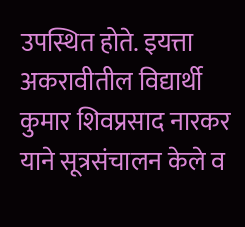उपस्थित होते. इयत्ता अकरावीतील विद्यार्थी कुमार शिवप्रसाद नारकर याने सूत्रसंचालन केले व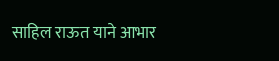साहिल राऊत याने आभार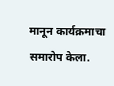मानून कार्यक्रमाचा समारोप केला.